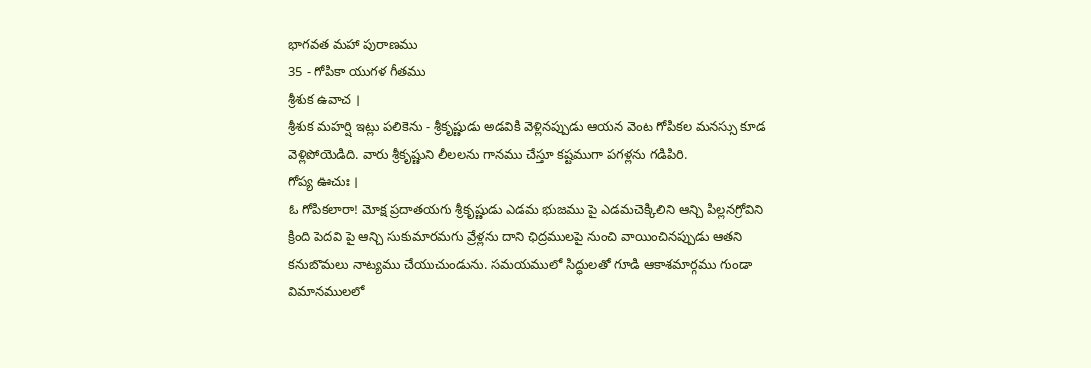భాగవత మహా పురాణము
35 - గోపికా యుగళ గీతము
శ్రీశుక ఉవాచ ।
శ్రీశుక మహర్షి ఇట్లు పలికెను - శ్రీకృష్ణుడు అడవికి వెళ్లినప్పుడు ఆయన వెంట గోపికల మనస్సు కూడ వెళ్లిపోయెడిది. వారు శ్రీకృష్ణుని లీలలను గానము చేస్తూ కష్టముగా పగళ్లను గడిపిరి.
గోప్య ఊచుః ।
ఓ గోపికలారా! మోక్ష ప్రదాతయగు శ్రీకృష్ణుడు ఎడమ భుజము పై ఎడమచెక్కిలిని ఆన్చి పిల్లనగ్రోవిని క్రింది పెదవి పై ఆన్చి సుకుమారమగు వ్రేళ్లను దాని ఛిద్రములపై నుంచి వాయించినప్పుడు ఆతని కనుబొమలు నాట్యము చేయుచుండును. సమయములో సిద్ధులతో గూడి ఆకాశమార్గము గుండా విమానములలో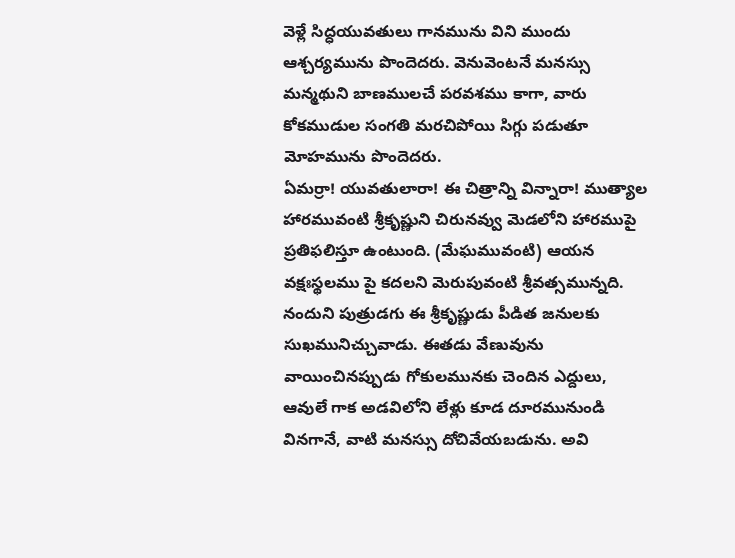వెళ్లే సిద్ధయువతులు గానమును విని ముందు ఆశ్చర్యమును పొందెదరు. వెనువెంటనే మనస్సు మన్మథుని బాణములచే పరవశము కాగా, వారు కోకముడుల సంగతి మరచిపోయి సిగ్గు పడుతూ మోహమును పొందెదరు.
ఏమర్రా! యువతులారా! ఈ చిత్రాన్ని విన్నారా! ముత్యాల హారమువంటి శ్రీకృష్ణుని చిరునవ్వు మెడలోని హారముపై ప్రతిఫలిస్తూ ఉంటుంది. (మేఘమువంటి) ఆయన వక్షఃస్థలము పై కదలని మెరుపువంటి శ్రీవత్సమున్నది. నందుని పుత్రుడగు ఈ శ్రీకృష్ణుడు పీడిత జనులకు సుఖమునిచ్చువాడు. ఈతడు వేణువును వాయించినప్పుడు గోకులమునకు చెందిన ఎద్దులు, ఆవులే గాక అడవిలోని లేళ్లు కూడ దూరమునుండి వినగానే, వాటి మనస్సు దోచివేయబడును. అవి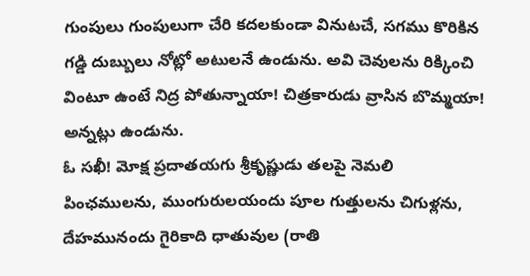గుంపులు గుంపులుగా చేరి కదలకుండా వినుటచే, సగము కొరికిన గడ్డి దుబ్బులు నోట్లో అటులనే ఉండును. అవి చెవులను రిక్కించి వింటూ ఉంటే నిద్ర పోతున్నాయా! చిత్రకారుడు వ్రాసిన బొమ్మయా! అన్నట్లు ఉండును.
ఓ సఖీ! మోక్ష ప్రదాతయగు శ్రీకృష్ణుడు తలపై నెమలి పింఛములను, ముంగురులయందు పూల గుత్తులను చిగుళ్లను, దేహమునందు గైరికాది ధాతువుల (రాతి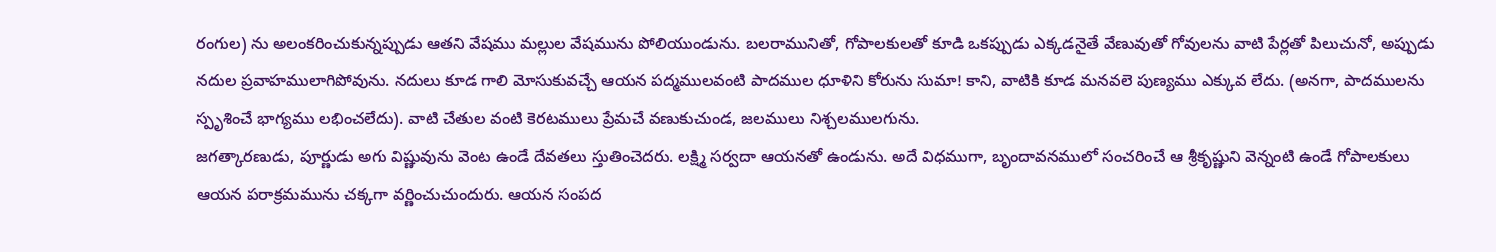రంగుల) ను అలంకరించుకున్నప్పుడు ఆతని వేషము మల్లుల వేషమును పోలియుండును. బలరామునితో, గోపాలకులతో కూడి ఒకప్పుడు ఎక్కడనైతే వేణువుతో గోవులను వాటి పేర్లతో పిలుచునో, అప్పుడు నదుల ప్రవాహములాగిపోవును. నదులు కూడ గాలి మోసుకువచ్చే ఆయన పద్మములవంటి పాదముల ధూళిని కోరును సుమా! కాని, వాటికి కూడ మనవలె పుణ్యము ఎక్కువ లేదు. (అనగా, పాదములను స్పృశించే భాగ్యము లభించలేదు). వాటి చేతుల వంటి కెరటములు ప్రేమచే వణుకుచుండ, జలములు నిశ్చలములగును.
జగత్కారణుడు, పూర్ణుడు అగు విష్ణువును వెంట ఉండే దేవతలు స్తుతించెదరు. లక్ష్మి సర్వదా ఆయనతో ఉండును. అదే విధముగా, బృందావనములో సంచరించే ఆ శ్రీకృష్ణుని వెన్నంటి ఉండే గోపాలకులు ఆయన పరాక్రమమును చక్కగా వర్ణించుచుందురు. ఆయన సంపద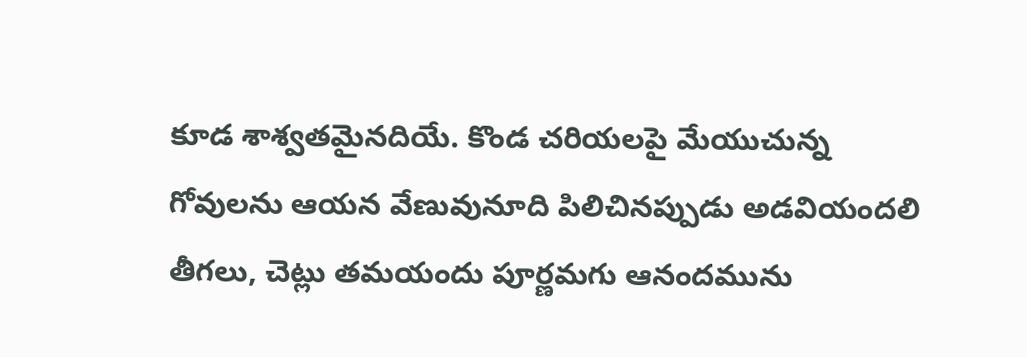కూడ శాశ్వతమైనదియే. కొండ చరియలపై మేయుచున్న గోవులను ఆయన వేణువునూది పిలిచినప్పుడు అడవియందలి తీగలు, చెట్లు తమయందు పూర్ణమగు ఆనందమును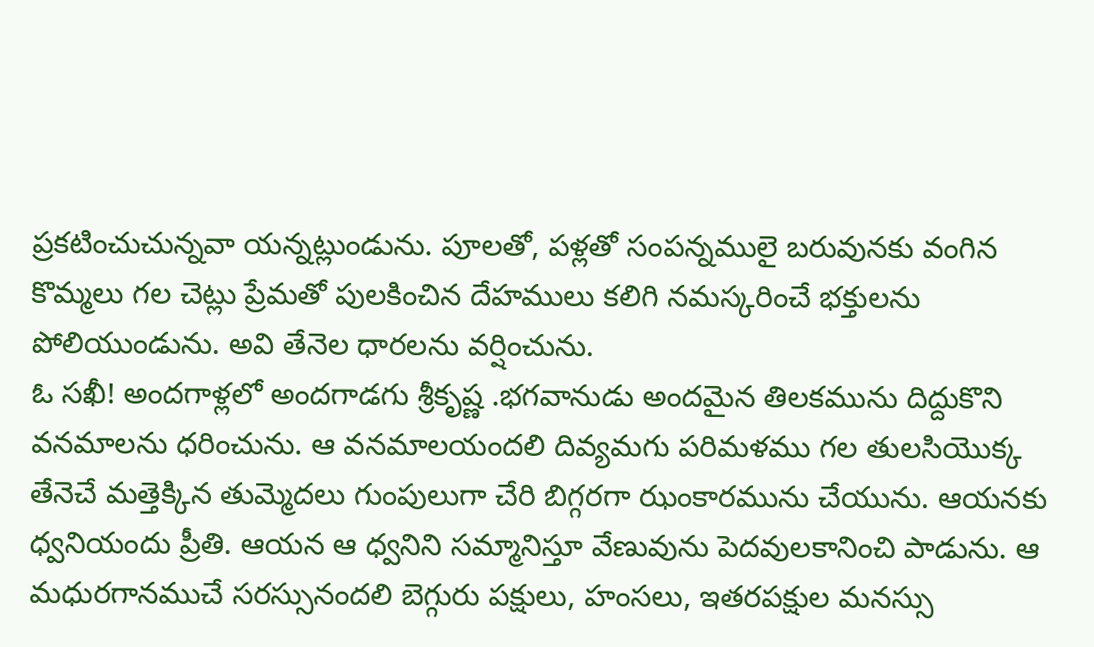ప్రకటించుచున్నవా యన్నట్లుండును. పూలతో, పళ్లతో సంపన్నములై బరువునకు వంగిన కొమ్మలు గల చెట్లు ప్రేమతో పులకించిన దేహములు కలిగి నమస్కరించే భక్తులను పోలియుండును. అవి తేనెల ధారలను వర్షించును.
ఓ సఖీ! అందగాళ్లలో అందగాడగు శ్రీకృష్ణ .భగవానుడు అందమైన తిలకమును దిద్దుకొని వనమాలను ధరించును. ఆ వనమాలయందలి దివ్యమగు పరిమళము గల తులసియొక్క తేనెచే మత్తెక్కిన తుమ్మెదలు గుంపులుగా చేరి బిగ్గరగా ఝంకారమును చేయును. ఆయనకు ధ్వనియందు ప్రీతి. ఆయన ఆ ధ్వనిని సమ్మానిస్తూ వేణువును పెదవులకానించి పాడును. ఆ మధురగానముచే సరస్సునందలి బెగ్గురు పక్షులు, హంసలు, ఇతరపక్షుల మనస్సు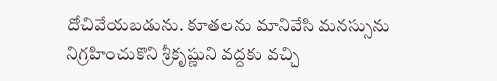దోచివేయబడును. కూతలను మానివేసి మనస్సును నిగ్రహించుకొని శ్రీకృష్ణుని వద్దకు వచ్చి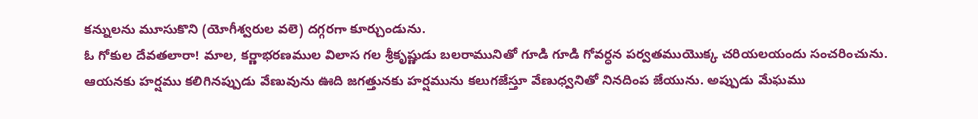కన్నులను మూసుకొని (యోగీశ్వరుల వలె) దగ్గరగా కూర్చుండును.
ఓ గోకుల దేవతలారా! మాల, కర్ణాభరణముల విలాస గల శ్రీకృష్ణుడు బలరామునితో గూడి గూడి గోవర్ధన పర్వతముయొక్క చరియలయందు సంచరించును. ఆయనకు హర్షము కలిగినప్పుడు వేణువును ఊది జగత్తునకు హర్షమును కలుగజేస్తూ వేణుధ్వనితో నినదింప జేయును. అప్పుడు మేఘము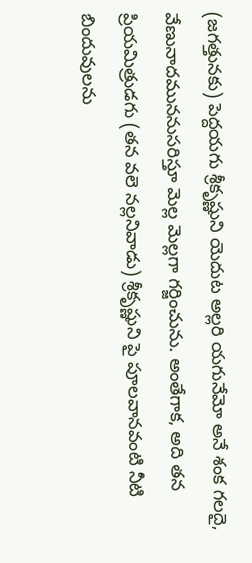(జగత్తునకు) పెద్దయగు శ్రీకృష్ణుని యెదుట అల్లరి యగునేమో అనే శంక గలదై, వేణునాదముననుసరిస్తూ మెల్ల మెల్లగా గర్జించును. అంతేగాక, అది తన ప్రియమిత్రుడగు (తన వలె నల్లనివాడు) శ్రీకృష్ణుని పై పూలవానవంటి నీటి బిందువులను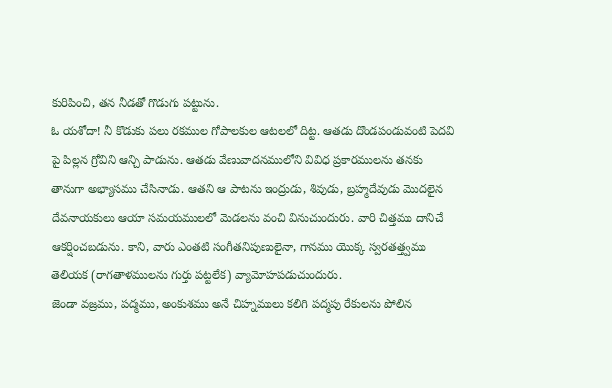కురిపించి, తన నీడతో గొడుగు పట్టును.
ఓ యశోదా! నీ కొడుకు పలు రకముల గోపాలకుల ఆటలలో దిట్ట. ఆతడు దొండపండువంటి పెదవి పై పిల్లన గ్రోవిని ఆన్చి పాడును. ఆతడు వేణువాదనములోని వివిధ ప్రకారములను తనకు తానుగా అభ్యాసము చేసినాడు. ఆతని ఆ పాటను ఇంద్రుడు, శివుడు, బ్రహ్మదేవుడు మొదలైన దేవనాయకులు ఆయా సమయములలో మెడలను వంచి వినుచుందురు. వారి చిత్తము దానిచే ఆకర్షించబడును. కాని, వారు ఎంతటి సంగీతనిపుణులైనా, గానము యొక్క స్వరతత్త్వము తెలియక (రాగతాళములను గుర్తు పట్టలేక) వ్యామోహపడుచుందురు.
జెండా వజ్రము, పద్మము, అంకుశము అనే చిహ్నములు కలిగి పద్మపు రేకులను పోలిన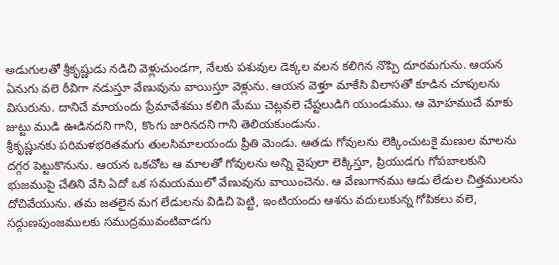అడుగులతో శ్రీకృష్ణుడు నడిచి వెళ్లుచుండగా, నేలకు పశువుల డెక్కల వలన కలిగిన నొప్పి దూరమగును. ఆయన ఏనుగు వలె ఠీవిగా నడుస్తూ వేణువును వాయిస్తూ వెళ్లును. ఆయన వెళ్తూ మాకేసి విలాసతో కూడిన చూపులను విసురును. దానిచే మాయందు ప్రేమావేశము కలిగి మేము చెట్లవలె చేష్టలుడిగి యుండుము. ఆ మోహముచే మాకు జుట్టు ముడి ఊడినదని గాని, కొంగు జారినదని గాని తెలియకుండును.
శ్రీకృష్ణునకు పరిమళభరితమగు తులసిమాలయందు ప్రీతి మెండు. ఆతడు గోవులను లెక్కించుటకై మణుల మాలను దగ్గర పెట్టుకొనును. ఆయన ఒకచోట ఆ మాలతో గోవులను అన్ని వైపులా లెక్కిస్తూ, ప్రియుడగు గోపబాలకుని భుజముపై చేతిని వేసి ఏదో ఒక సమయములో వేణువును వాయించెను. ఆ వేణుగానము ఆడు లేడుల చిత్తములను దోచివేయును. తమ జతలైన మగ లేడులను విడిచి పెట్టి, ఇంటియందు ఆశను వదులుకున్న గోపికలు వలె, సద్గుణపుంజములకు సముద్రమువంటివాడగు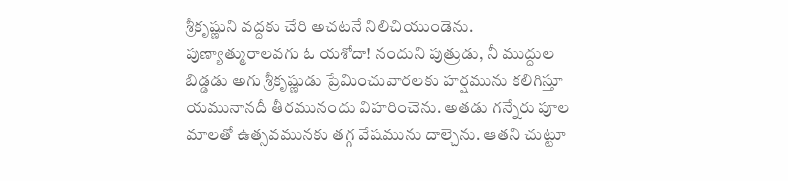శ్రీకృష్ణుని వద్దకు చేరి అచటనే నిలిచియుండెను.
పుణ్యాత్మురాలవగు ఓ యశోదా! నందుని పుత్రుడు, నీ ముద్దుల బిడ్డడు అగు శ్రీకృష్ణుడు ప్రేమించువారలకు హర్షమును కలిగిస్తూ యమునానదీ తీరమునందు విహరించెను. అతడు గన్నేరు పూల మాలతో ఉత్సవమునకు తగ్గ వేషమును దాల్చెను. ఆతని చుట్టూ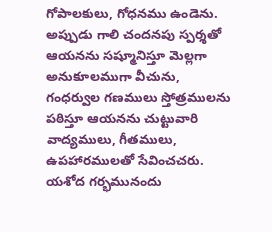గోపాలకులు, గోధనము ఉండెను. అప్పుడు గాలి చందనపు స్పర్శతో ఆయనను సష్మూనిస్తూ మెల్లగా అనుకూలముగా వీచును, గంధర్వుల గణములు స్తోత్రములను పఠిస్తూ ఆయనను చుట్టువారి వాద్యములు, గీతములు, ఉపహారములతో సేవించచరు.
యశోద గర్భమునందు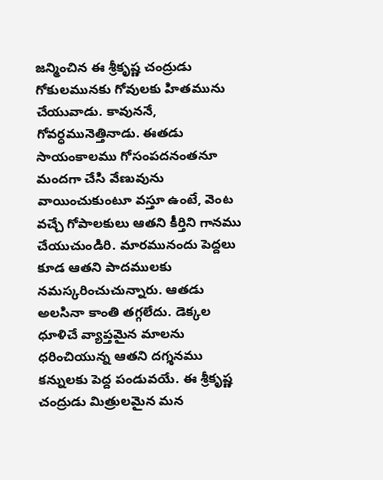జన్మించిన ఈ శ్రీకృష్ణ చంద్రుడు గోకులమునకు గోవులకు హితమును చేయువాడు. కావుననే, గోవర్ధమునెత్తినాడు. ఈతడు సాయంకాలము గోసంపదనంతనూ మందగా చేసి వేణువును వాయించుకుంటూ వస్తూ ఉంటే, వెంట వచ్చే గోపాలకులు ఆతని కీర్తిని గానము చేయుచుండిరి. మారమునందు పెద్దలు కూడ ఆతని పాదములకు నమస్కరించుచున్నారు. ఆతడు అలసినా కాంతి తగ్గలేదు. డెక్కల ధూళిచే వ్యాప్తమైన మాలను ధరించియున్న ఆతని దగ్శనము కన్నులకు పెద్ద పండువయే. ఈ శ్రీకృష్ణ చంద్రుడు మిత్రులమైన మన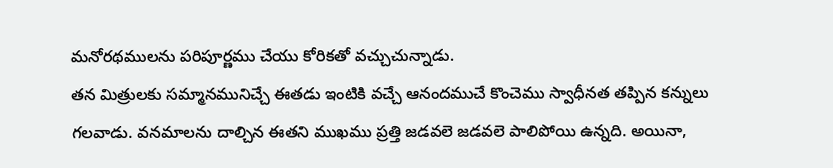మనోరథములను పరిపూర్ణము చేయు కోరికతో వచ్చుచున్నాడు.
తన మిత్రులకు సమ్మానమునిచ్చే ఈతడు ఇంటికి వచ్చే ఆనందముచే కొంచెము స్వాధీనత తప్పిన కన్నులు గలవాడు. వనమాలను దాల్చిన ఈతని ముఖము ప్రత్తి జడవలె జడవలె పాలిపోయి ఉన్నది. అయినా,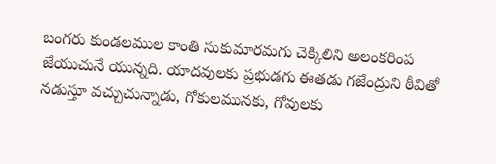బంగరు కుండలముల కాంతి సుకుమారమగు చెక్కిలిని అలంకరింప జేయుచునే యున్నది. యాదవులకు ప్రభుడగు ఈతడు గజేంద్రుని ఠీవితో నడుస్తూ వచ్చుచున్నాడు, గోకులమునకు, గోవులకు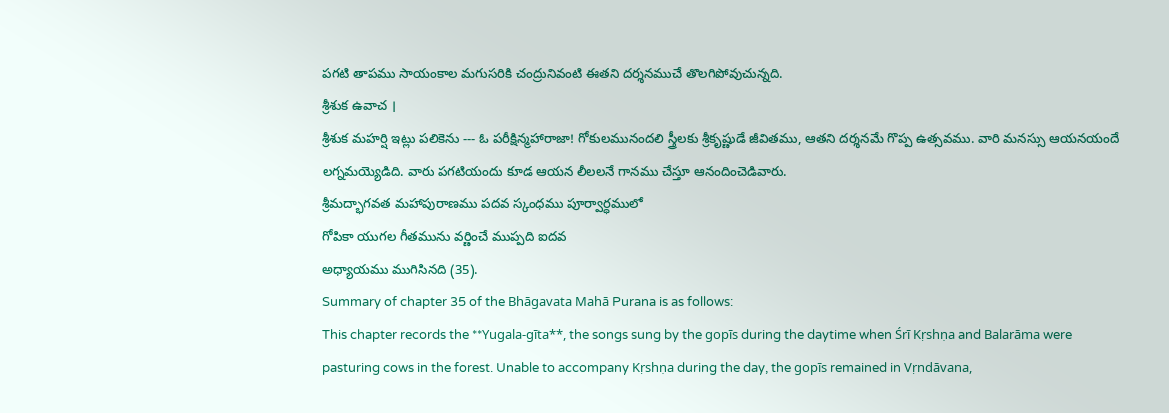పగటి తాపము సాయంకాల మగుసరికి చంద్రునివంటి ఈతని దర్శనముచే తొలగిపోవుచున్నది.
శ్రీశుక ఉవాచ ।
శ్రీశుక మహర్షి ఇట్లు పలికెను --- ఓ పరీక్షిన్మహారాజా! గోకులమునందలి స్త్రీలకు శ్రీకృష్ణుడే జీవితము, ఆతని దర్శనమే గొప్ప ఉత్సవము. వారి మనస్సు ఆయనయందే లగ్నమయ్యెడిది. వారు పగటియందు కూడ ఆయన లీలలనే గానము చేస్తూ ఆనందించెడివారు.
శ్రీమద్భాగవత మహాపురాణము పదవ స్కంధము పూర్వార్ధములో
గోపికా యుగల గీతమును వర్ణించే ముప్పది ఐదవ
అధ్యాయము ముగిసినది (35).
Summary of chapter 35 of the Bhāgavata Mahā Purana is as follows:
This chapter records the **Yugala-gīta**, the songs sung by the gopīs during the daytime when Śrī Kṛshṇa and Balarāma were pasturing cows in the forest. Unable to accompany Kṛshṇa during the day, the gopīs remained in Vṛndāvana,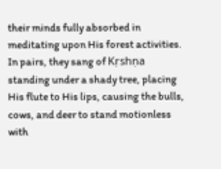their minds fully absorbed in meditating upon His forest activities. In pairs, they sang of Kṛshṇa standing under a shady tree, placing His flute to His lips, causing the bulls, cows, and deer to stand motionless with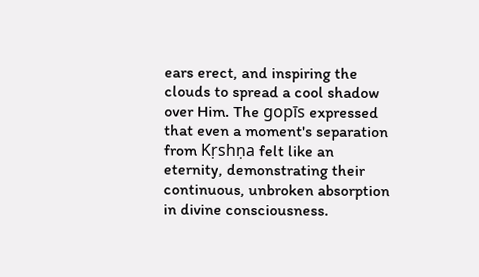ears erect, and inspiring the clouds to spread a cool shadow over Him. The gopīs expressed that even a moment's separation from Kṛshṇa felt like an eternity, demonstrating their continuous, unbroken absorption in divine consciousness.